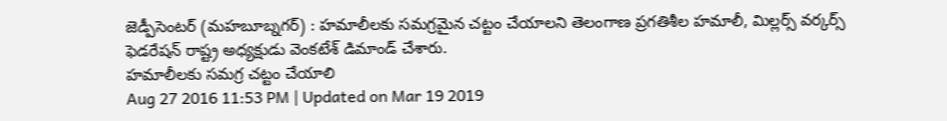జెడ్పీసెంటర్ (మహబూబ్నగర్) : హమాలీలకు సమగ్రమైన చట్టం చేయాలని తెలంగాణ ప్రగతిశీల హమాలీ, మిల్లర్స్ వర్కర్స్ ఫెడరేషన్ రాష్ట్ర అధ్యక్షుడు వెంకటేశ్ డిమాండ్ చేశారు.
హమాలీలకు సమగ్ర చట్టం చేయాలి
Aug 27 2016 11:53 PM | Updated on Mar 19 2019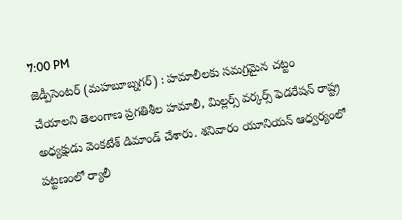7:00 PM
జెడ్పీసెంటర్ (మహబూబ్నగర్) : హమాలీలకు సమగ్రమైన చట్టం చేయాలని తెలంగాణ ప్రగతిశీల హమాలీ, మిల్లర్స్ వర్కర్స్ ఫెడరేషన్ రాష్ట్ర అధ్యక్షుడు వెంకటేశ్ డిమాండ్ చేశారు. శనివారం యూనియన్ ఆధ్వర్యంలో పట్టణంలో ర్యాలీ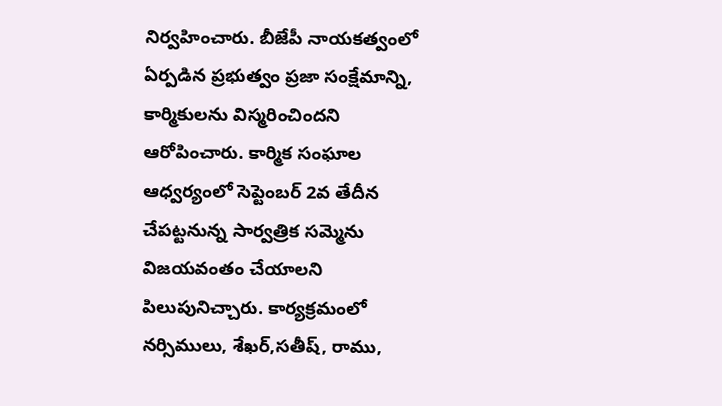నిర్వహించారు. బీజేపీ నాయకత్వంలో ఏర్పడిన ప్రభుత్వం ప్రజా సంక్షేమాన్ని, కార్మికులను విస్మరించిందని ఆరోపించారు. కార్మిక సంఘాల ఆధ్వర్యంలో సెప్టెంబర్ 2వ తేదీన చేపట్టనున్న సార్వత్రిక సమ్మెను విజయవంతం చేయాలని పిలుపునిచ్చారు. కార్యక్రమంలో నర్సిములు, శేఖర్,సతీష్, రాము,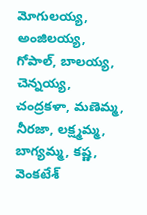మోగులయ్య, అంజిలయ్య, గోపాల్, బాలయ్య, చెన్నయ్య, చంద్రకళా, మణెమ్మ, నీరజా, లక్ష్మమ్మ, బాగ్యమ్మ, కష్ణ, వెంకటేశ్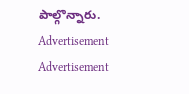పాల్గొన్నారు.
Advertisement
Advertisement